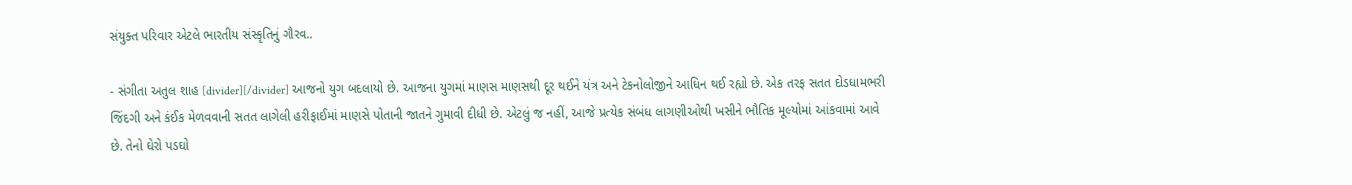સંયુક્ત પરિવાર એટલે ભારતીય સંસ્કૃતિનું ગૌરવ..

- સંગીતા અતુલ શાહ [divider][/divider] આજનો યુગ બદલાયો છે. આજના યુગમાં માણસ માણસથી દૂર થઈને યંત્ર અને ટેકનોલોજીને આધિન થઈ રહ્યો છે. એક તરફ સતત દોડધામભરી જિંદગી અને કંઈક મેળવવાની સતત લાગેલી હરીફાઈમાં માણસે પોતાની જાતને ગુમાવી દીધી છે. એટલું જ નહીં, આજે પ્રત્યેક સંબંધ લાગણીઓથી ખસીને ભૌતિક મૂલ્યોમાં આંકવામાં આવે છે. તેનો ઘેરો પડઘો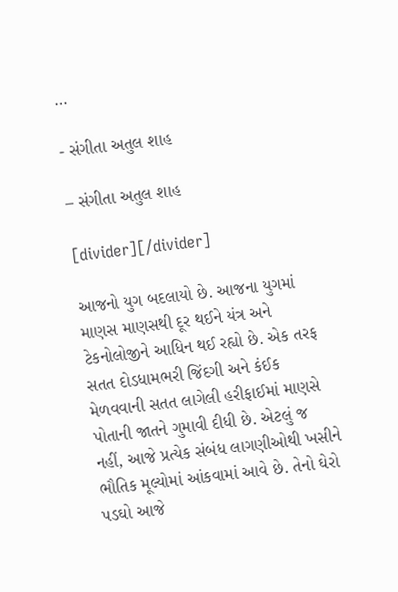…

- સંગીતા અતુલ શાહ

– સંગીતા અતુલ શાહ

[divider][/divider]

આજનો યુગ બદલાયો છે. આજના યુગમાં માણસ માણસથી દૂર થઈને યંત્ર અને ટેકનોલોજીને આધિન થઈ રહ્યો છે. એક તરફ સતત દોડધામભરી જિંદગી અને કંઈક મેળવવાની સતત લાગેલી હરીફાઈમાં માણસે પોતાની જાતને ગુમાવી દીધી છે. એટલું જ નહીં, આજે પ્રત્યેક સંબંધ લાગણીઓથી ખસીને ભૌતિક મૂલ્યોમાં આંકવામાં આવે છે. તેનો ઘેરો પડઘો આજે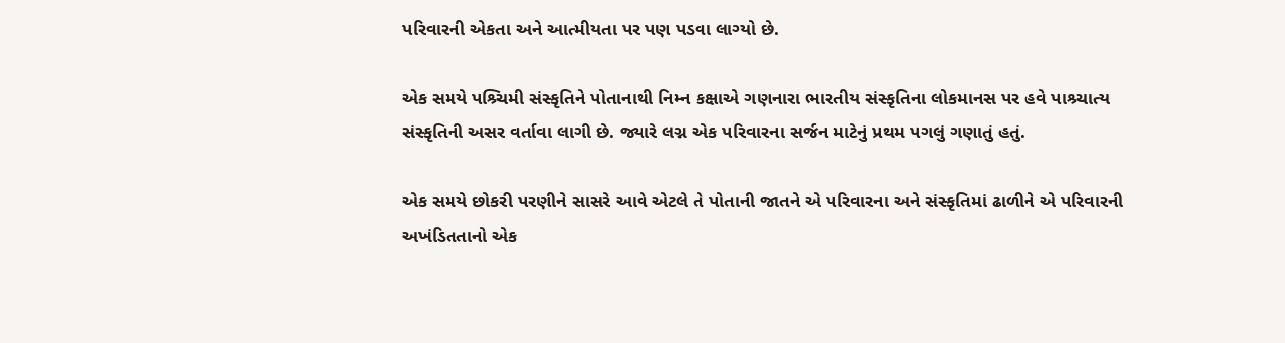પરિવારની એકતા અને આત્મીયતા પર પણ પડવા લાગ્યો છે.

એક સમયે પશ્ર્ચિમી સંસ્કૃતિને પોતાનાથી નિમ્ન કક્ષાએ ગણનારા ભારતીય સંસ્કૃતિના લોકમાનસ પર હવે પાશ્ર્ચાત્ય સંસ્કૃતિની અસર વર્તાવા લાગી છે. જ્યારે લગ્ન એક પરિવારના સર્જન માટેનું પ્રથમ પગલું ગણાતું હતું.

એક સમયે છોકરી પરણીને સાસરે આવે એટલે તે પોતાની જાતને એ પરિવારના અને સંસ્કૃતિમાં ઢાળીને એ પરિવારની અખંડિતતાનો એક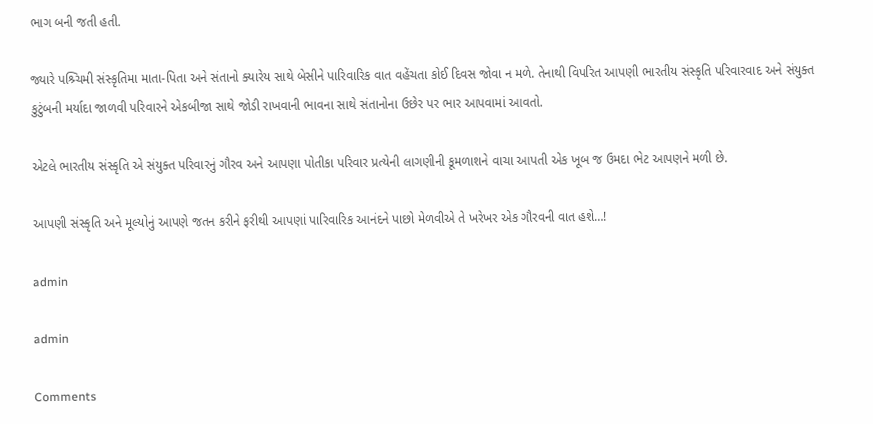ભાગ બની જતી હતી.

જ્યારે પશ્ર્ચિમી સંસ્કૃતિમા માતા-પિતા અને સંતાનો ક્યારેય સાથે બેસીને પારિવારિક વાત વહેંચતા કોઈ દિવસ જોવા ન મળે. તેનાથી વિપરિત આપણી ભારતીય સંસ્કૃતિ પરિવારવાદ અને સંયુક્ત કુટુંબની મર્યાદા જાળવી પરિવારને એકબીજા સાથે જોડી રાખવાની ભાવના સાથે સંતાનોના ઉછેર પર ભાર આપવામાં આવતો.

એટલે ભારતીય સંસ્કૃતિ એ સંયુક્ત પરિવારનું ગૌરવ અને આપણા પોતીકા પરિવાર પ્રત્યેની લાગણીની કૂમળાશને વાચા આપતી એક ખૂબ જ ઉમદા ભેટ આપણને મળી છે.

આપણી સંસ્કૃતિ અને મૂલ્યોનું આપણે જતન કરીને ફરીથી આપણાં પારિવારિક આનંદને પાછો મેળવીએ તે ખરેખર એક ગૌરવની વાત હશે…!

admin

admin

Comments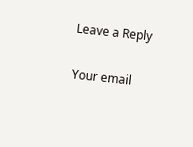Leave a Reply

Your email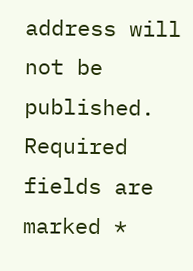address will not be published. Required fields are marked *